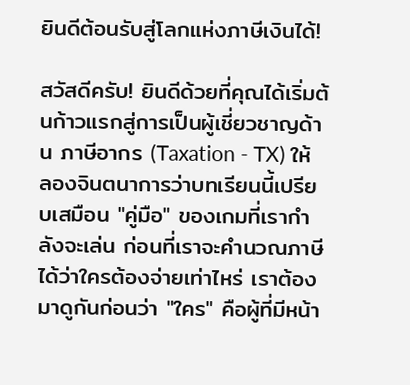ยินดีต้อนรับสู่โลกแห่งภาษีเงินได้!

สวัสดีครับ! ยินดีด้วยที่คุณได้เริ่มต้นก้าวแรกสู่การเป็นผู้เชี่ยวชาญด้าน ภาษีอากร (Taxation - TX) ให้ลองจินตนาการว่าบทเรียนนี้เปรียบเสมือน "คู่มือ" ของเกมที่เรากำลังจะเล่น ก่อนที่เราจะคำนวณภาษีได้ว่าใครต้องจ่ายเท่าไหร่ เราต้องมาดูกันก่อนว่า "ใคร" คือผู้ที่มีหน้า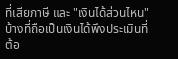ที่เสียภาษี และ "เงินได้ส่วนไหน" บ้างที่ถือเป็นเงินได้พึงประเมินที่ต้อ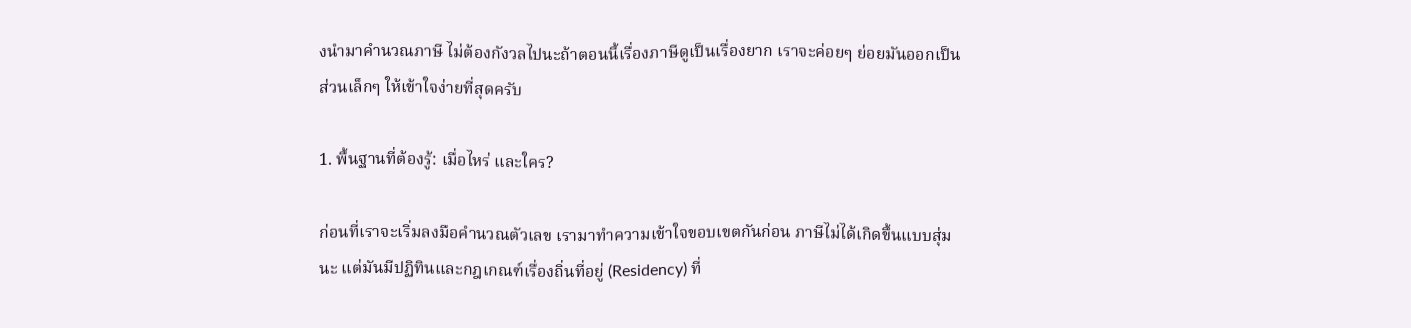งนำมาคำนวณภาษี ไม่ต้องกังวลไปนะถ้าตอนนี้เรื่องภาษีดูเป็นเรื่องยาก เราจะค่อยๆ ย่อยมันออกเป็นส่วนเล็กๆ ให้เข้าใจง่ายที่สุดครับ

1. พื้นฐานที่ต้องรู้: เมื่อไหร่ และใคร?

ก่อนที่เราจะเริ่มลงมือคำนวณตัวเลข เรามาทำความเข้าใจขอบเขตกันก่อน ภาษีไม่ได้เกิดขึ้นแบบสุ่มนะ แต่มันมีปฏิทินและกฎเกณฑ์เรื่องถิ่นที่อยู่ (Residency) ที่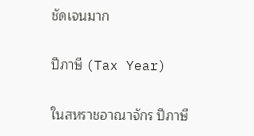ชัดเจนมาก

ปีภาษี (Tax Year)

ในสหราชอาณาจักร ปีภาษี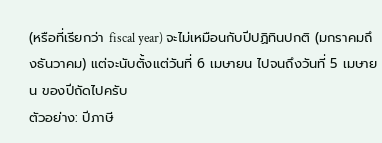(หรือที่เรียกว่า fiscal year) จะไม่เหมือนกับปีปฏิทินปกติ (มกราคมถึงธันวาคม) แต่จะนับตั้งแต่วันที่ 6 เมษายน ไปจนถึงวันที่ 5 เมษายน ของปีถัดไปครับ
ตัวอย่าง: ปีภาษี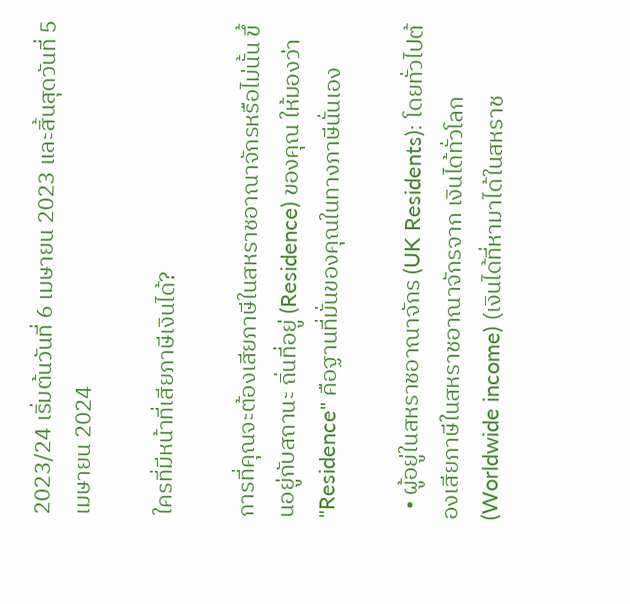2023/24 เริ่มต้นวันที่ 6 เมษายน 2023 และสิ้นสุดวันที่ 5 เมษายน 2024

ใครที่มีหน้าที่เสียภาษีเงินได้?

การที่คุณจะต้องเสียภาษีในสหราชอาณาจักรหรือไม่นั้น ขึ้นอยู่กับสถานะ ถิ่นที่อยู่ (Residence) ของคุณ ให้มองว่า "Residence" คือฐานที่มั่นของคุณในทางภาษีนั่นเอง

  • ผู้อยู่ในสหราชอาณาจักร (UK Residents): โดยทั่วไปต้องเสียภาษีในสหราชอาณาจักรจาก เงินได้ทั่วโลก (Worldwide income) (เงินได้ที่หามาได้ในสหราช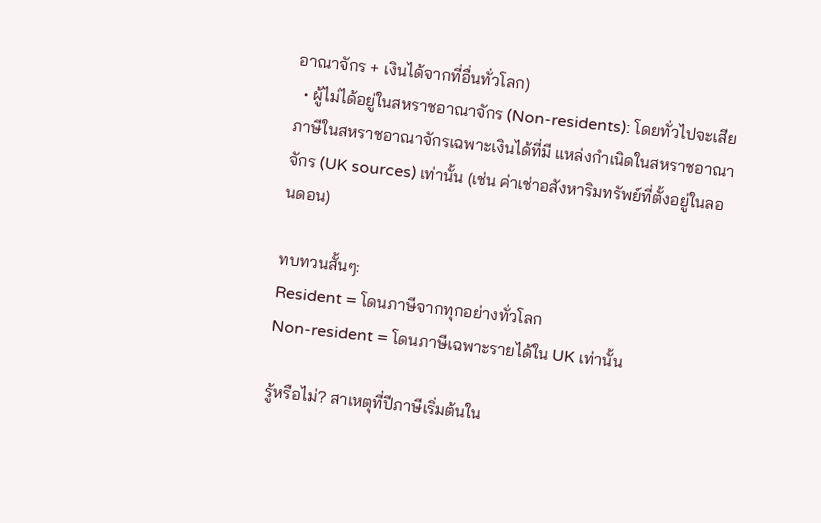อาณาจักร + เงินได้จากที่อื่นทั่วโลก)
  • ผู้ไม่ได้อยู่ในสหราชอาณาจักร (Non-residents): โดยทั่วไปจะเสียภาษีในสหราชอาณาจักรเฉพาะเงินได้ที่มี แหล่งกำเนิดในสหราชอาณาจักร (UK sources) เท่านั้น (เช่น ค่าเช่าอสังหาริมทรัพย์ที่ตั้งอยู่ในลอนดอน)

ทบทวนสั้นๆ:
Resident = โดนภาษีจากทุกอย่างทั่วโลก
Non-resident = โดนภาษีเฉพาะรายได้ใน UK เท่านั้น

รู้หรือไม่? สาเหตุที่ปีภาษีเริ่มต้นใน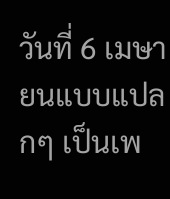วันที่ 6 เมษายนแบบแปลกๆ เป็นเพ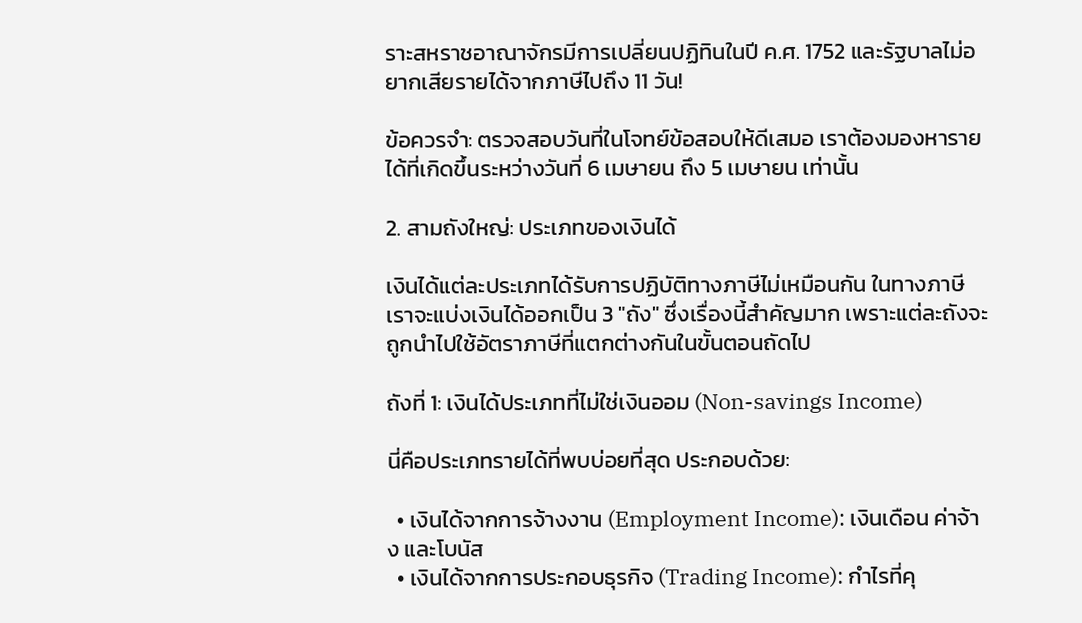ราะสหราชอาณาจักรมีการเปลี่ยนปฏิทินในปี ค.ศ. 1752 และรัฐบาลไม่อยากเสียรายได้จากภาษีไปถึง 11 วัน!

ข้อควรจำ: ตรวจสอบวันที่ในโจทย์ข้อสอบให้ดีเสมอ เราต้องมองหารายได้ที่เกิดขึ้นระหว่างวันที่ 6 เมษายน ถึง 5 เมษายน เท่านั้น

2. สามถังใหญ่: ประเภทของเงินได้

เงินได้แต่ละประเภทได้รับการปฏิบัติทางภาษีไม่เหมือนกัน ในทางภาษีเราจะแบ่งเงินได้ออกเป็น 3 "ถัง" ซึ่งเรื่องนี้สำคัญมาก เพราะแต่ละถังจะถูกนำไปใช้อัตราภาษีที่แตกต่างกันในขั้นตอนถัดไป

ถังที่ 1: เงินได้ประเภทที่ไม่ใช่เงินออม (Non-savings Income)

นี่คือประเภทรายได้ที่พบบ่อยที่สุด ประกอบด้วย:

  • เงินได้จากการจ้างงาน (Employment Income): เงินเดือน ค่าจ้าง และโบนัส
  • เงินได้จากการประกอบธุรกิจ (Trading Income): กำไรที่คุ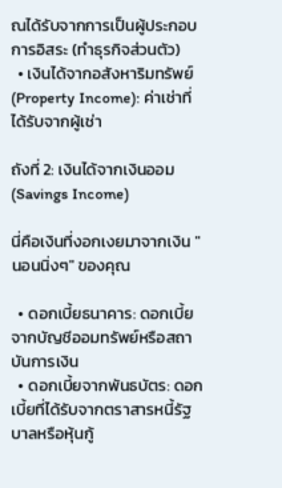ณได้รับจากการเป็นผู้ประกอบการอิสระ (ทำธุรกิจส่วนตัว)
  • เงินได้จากอสังหาริมทรัพย์ (Property Income): ค่าเช่าที่ได้รับจากผู้เช่า

ถังที่ 2: เงินได้จากเงินออม (Savings Income)

นี่คือเงินที่งอกเงยมาจากเงิน "นอนนิ่งๆ" ของคุณ

  • ดอกเบี้ยธนาคาร: ดอกเบี้ยจากบัญชีออมทรัพย์หรือสถาบันการเงิน
  • ดอกเบี้ยจากพันธบัตร: ดอกเบี้ยที่ได้รับจากตราสารหนี้รัฐบาลหรือหุ้นกู้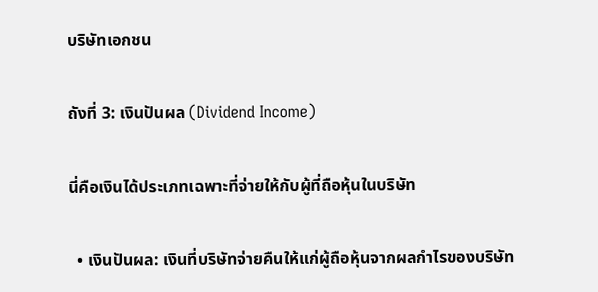บริษัทเอกชน

ถังที่ 3: เงินปันผล (Dividend Income)

นี่คือเงินได้ประเภทเฉพาะที่จ่ายให้กับผู้ที่ถือหุ้นในบริษัท

  • เงินปันผล: เงินที่บริษัทจ่ายคืนให้แก่ผู้ถือหุ้นจากผลกำไรของบริษัท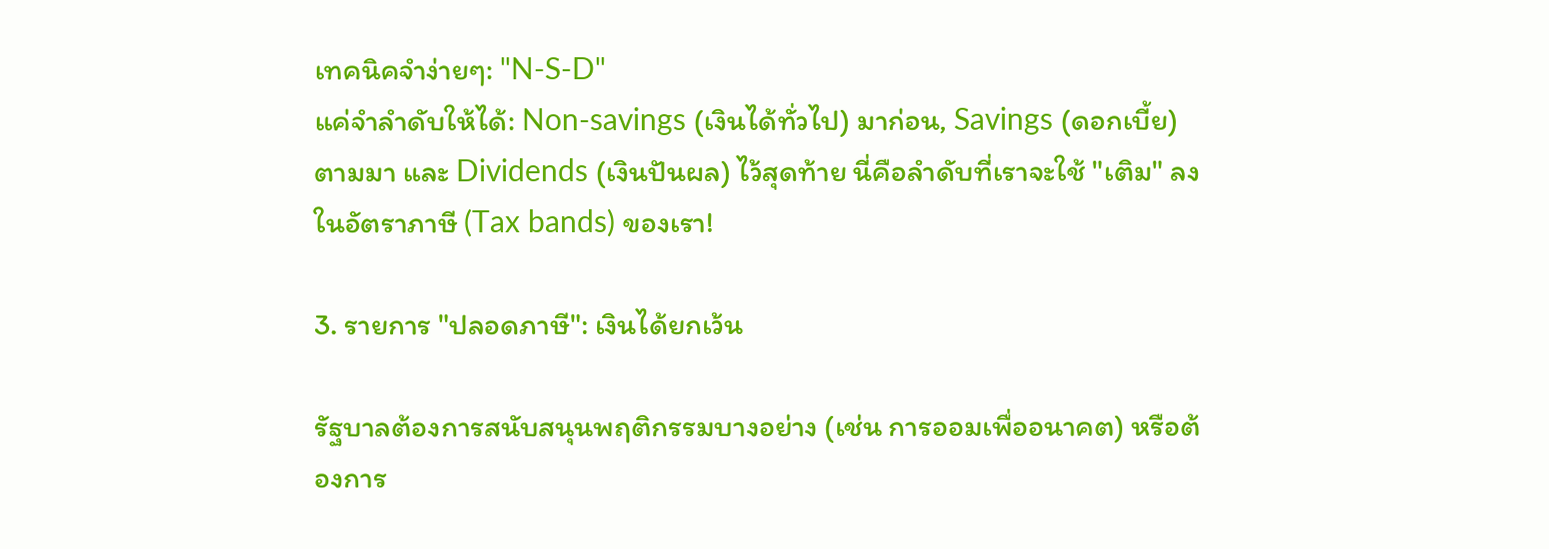เทคนิคจำง่ายๆ: "N-S-D"
แค่จำลำดับให้ได้: Non-savings (เงินได้ทั่วไป) มาก่อน, Savings (ดอกเบี้ย) ตามมา และ Dividends (เงินปันผล) ไว้สุดท้าย นี่คือลำดับที่เราจะใช้ "เติม" ลงในอัตราภาษี (Tax bands) ของเรา!

3. รายการ "ปลอดภาษี": เงินได้ยกเว้น

รัฐบาลต้องการสนับสนุนพฤติกรรมบางอย่าง (เช่น การออมเพื่ออนาคต) หรือต้องการ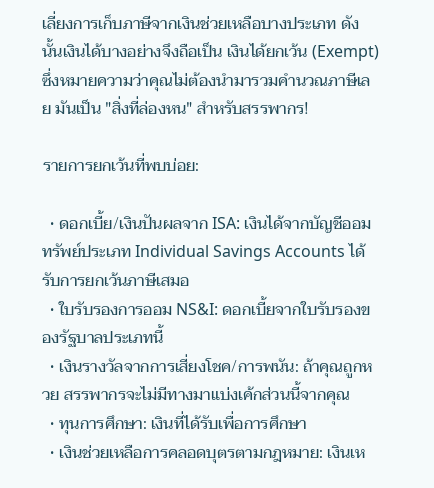เลี่ยงการเก็บภาษีจากเงินช่วยเหลือบางประเภท ดังนั้นเงินได้บางอย่างจึงถือเป็น เงินได้ยกเว้น (Exempt) ซึ่งหมายความว่าคุณไม่ต้องนำมารวมคำนวณภาษีเลย มันเป็น "สิ่งที่ล่องหน" สำหรับสรรพากร!

รายการยกเว้นที่พบบ่อย:

  • ดอกเบี้ย/เงินปันผลจาก ISA: เงินได้จากบัญชีออมทรัพย์ประเภท Individual Savings Accounts ได้รับการยกเว้นภาษีเสมอ
  • ใบรับรองการออม NS&I: ดอกเบี้ยจากใบรับรองของรัฐบาลประเภทนี้
  • เงินรางวัลจากการเสี่ยงโชค/การพนัน: ถ้าคุณถูกหวย สรรพากรจะไม่มีทางมาแบ่งเค้กส่วนนี้จากคุณ
  • ทุนการศึกษา: เงินที่ได้รับเพื่อการศึกษา
  • เงินช่วยเหลือการคลอดบุตรตามกฎหมาย: เงินเห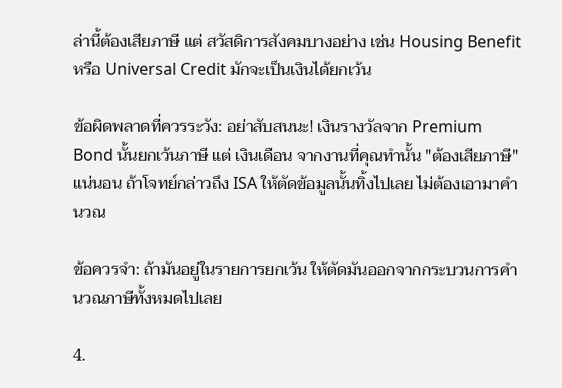ล่านี้ต้องเสียภาษี แต่ สวัสดิการสังคมบางอย่าง เช่น Housing Benefit หรือ Universal Credit มักจะเป็นเงินได้ยกเว้น

ข้อผิดพลาดที่ควรระวัง: อย่าสับสนนะ! เงินรางวัลจาก Premium Bond นั้นยกเว้นภาษี แต่ เงินเดือน จากงานที่คุณทำนั้น "ต้องเสียภาษี" แน่นอน ถ้าโจทย์กล่าวถึง ISA ให้ตัดข้อมูลนั้นทิ้งไปเลย ไม่ต้องเอามาคำนวณ

ข้อควรจำ: ถ้ามันอยู่ในรายการยกเว้น ให้ตัดมันออกจากกระบวนการคำนวณภาษีทั้งหมดไปเลย

4.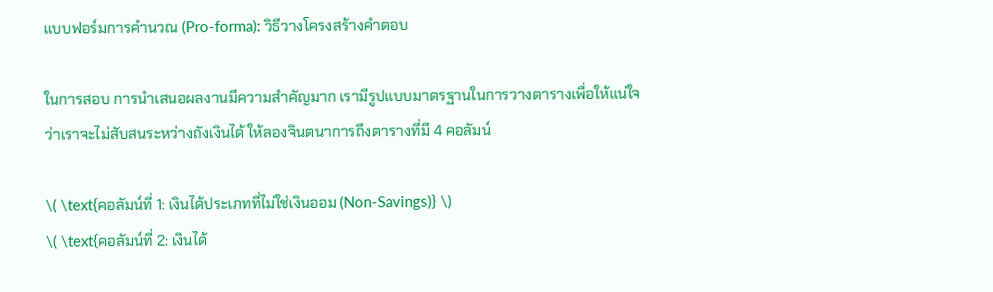แบบฟอร์มการคำนวณ (Pro-forma): วิธีวางโครงสร้างคำตอบ

ในการสอบ การนำเสนอผลงานมีความสำคัญมาก เรามีรูปแบบมาตรฐานในการวางตารางเพื่อให้แน่ใจว่าเราจะไม่สับสนระหว่างถังเงินได้ ให้ลองจินตนาการถึงตารางที่มี 4 คอลัมน์

\( \text{คอลัมน์ที่ 1: เงินได้ประเภทที่ไม่ใช่เงินออม (Non-Savings)} \)
\( \text{คอลัมน์ที่ 2: เงินได้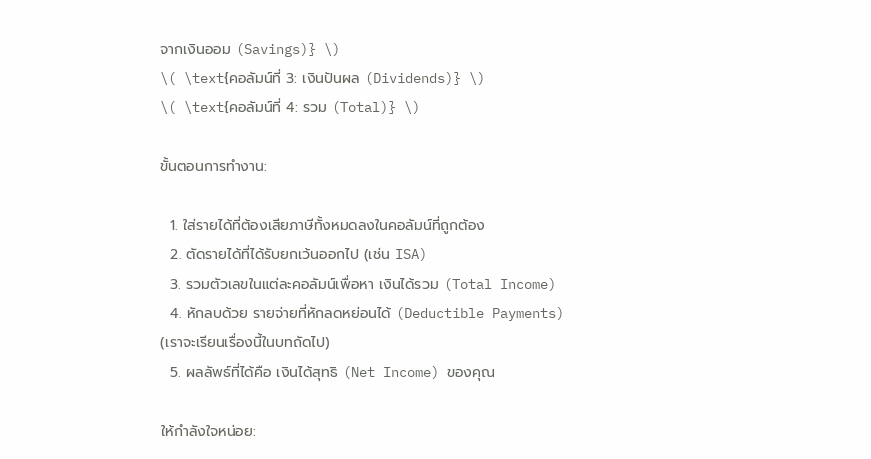จากเงินออม (Savings)} \)
\( \text{คอลัมน์ที่ 3: เงินปันผล (Dividends)} \)
\( \text{คอลัมน์ที่ 4: รวม (Total)} \)

ขั้นตอนการทำงาน:

  1. ใส่รายได้ที่ต้องเสียภาษีทั้งหมดลงในคอลัมน์ที่ถูกต้อง
  2. ตัดรายได้ที่ได้รับยกเว้นออกไป (เช่น ISA)
  3. รวมตัวเลขในแต่ละคอลัมน์เพื่อหา เงินได้รวม (Total Income)
  4. หักลบด้วย รายจ่ายที่หักลดหย่อนได้ (Deductible Payments) (เราจะเรียนเรื่องนี้ในบทถัดไป)
  5. ผลลัพธ์ที่ได้คือ เงินได้สุทธิ (Net Income) ของคุณ

ให้กำลังใจหน่อย: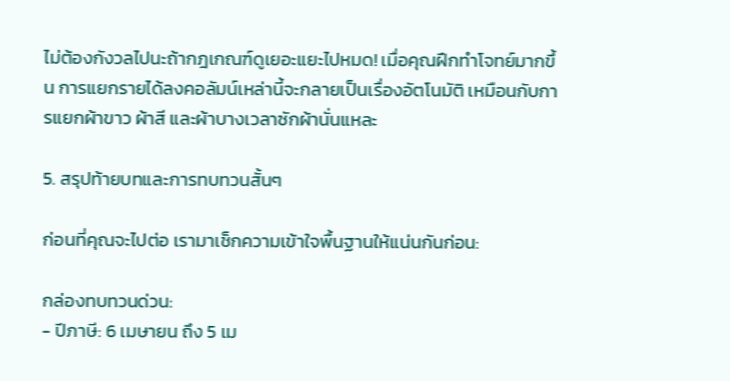ไม่ต้องกังวลไปนะถ้ากฎเกณฑ์ดูเยอะแยะไปหมด! เมื่อคุณฝึกทำโจทย์มากขึ้น การแยกรายได้ลงคอลัมน์เหล่านี้จะกลายเป็นเรื่องอัตโนมัติ เหมือนกับการแยกผ้าขาว ผ้าสี และผ้าบางเวลาซักผ้านั่นแหละ

5. สรุปท้ายบทและการทบทวนสั้นๆ

ก่อนที่คุณจะไปต่อ เรามาเช็กความเข้าใจพื้นฐานให้แน่นกันก่อน:

กล่องทบทวนด่วน:
- ปีภาษี: 6 เมษายน ถึง 5 เม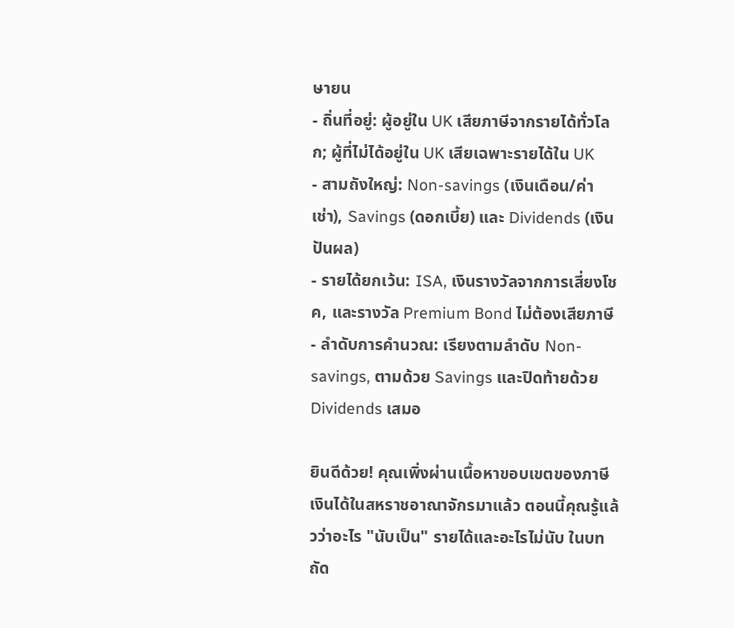ษายน
- ถิ่นที่อยู่: ผู้อยู่ใน UK เสียภาษีจากรายได้ทั่วโลก; ผู้ที่ไม่ได้อยู่ใน UK เสียเฉพาะรายได้ใน UK
- สามถังใหญ่: Non-savings (เงินเดือน/ค่าเช่า), Savings (ดอกเบี้ย) และ Dividends (เงินปันผล)
- รายได้ยกเว้น: ISA, เงินรางวัลจากการเสี่ยงโชค, และรางวัล Premium Bond ไม่ต้องเสียภาษี
- ลำดับการคำนวณ: เรียงตามลำดับ Non-savings, ตามด้วย Savings และปิดท้ายด้วย Dividends เสมอ

ยินดีด้วย! คุณเพิ่งผ่านเนื้อหาขอบเขตของภาษีเงินได้ในสหราชอาณาจักรมาแล้ว ตอนนี้คุณรู้แล้วว่าอะไร "นับเป็น" รายได้และอะไรไม่นับ ในบทถัด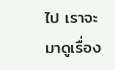ไป เราจะมาดูเรื่อง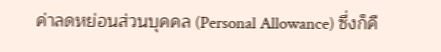ค่าลดหย่อนส่วนบุคคล (Personal Allowance) ซึ่งก็คื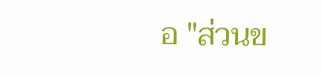อ "ส่วนข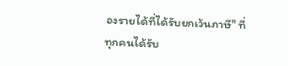องรายได้ที่ได้รับยกเว้นภาษี" ที่ทุกคนได้รับ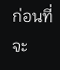ก่อนที่จะ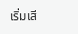เริ่มเสี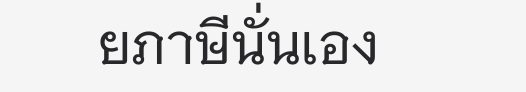ยภาษีนั่นเอง